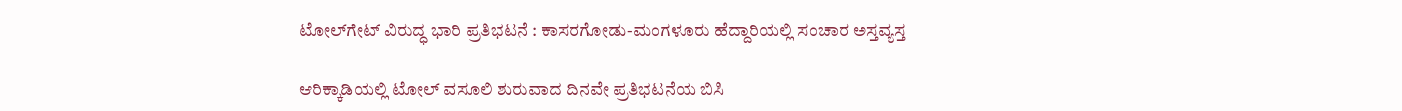ಟೋಲ್‌ಗೇಟ್‌ ವಿರುದ್ಧ ಭಾರಿ ಪ್ರತಿಭಟನೆ : ಕಾಸರಗೋಡು-ಮಂಗಳೂರು ಹೆದ್ದಾರಿಯಲ್ಲಿ ಸಂಚಾರ ಅಸ್ತವ್ಯಸ್ತ

ಆರಿಕ್ಕಾಡಿಯಲ್ಲಿ ಟೋಲ್‌ ವಸೂಲಿ ಶುರುವಾದ ದಿನವೇ ಪ್ರತಿಭಟನೆಯ ಬಿಸಿ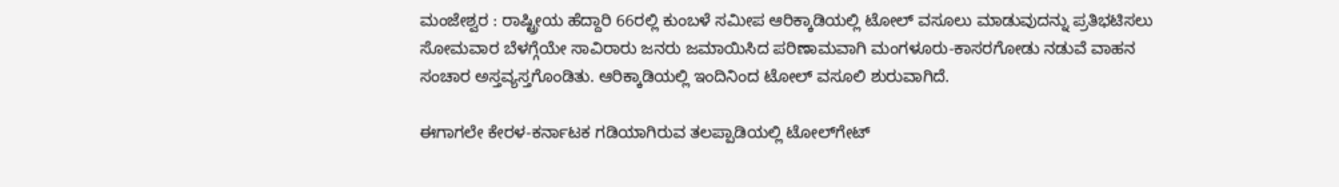ಮಂಜೇಶ್ವರ : ರಾಷ್ಟ್ರೀಯ ಹೆದ್ದಾರಿ 66ರಲ್ಲಿ ಕುಂಬಳೆ ಸಮೀಪ ಆರಿಕ್ಕಾಡಿಯಲ್ಲಿ ಟೋಲ್‌ ವಸೂಲು ಮಾಡುವುದನ್ನು ಪ್ರತಿಭಟಿಸಲು ಸೋಮವಾರ ಬೆಳಗ್ಗೆಯೇ ಸಾವಿರಾರು ಜನರು ಜಮಾಯಿಸಿದ ಪರಿಣಾಮವಾಗಿ ಮಂಗಳೂರು-ಕಾಸರಗೋಡು ನಡುವೆ ವಾಹನ ಸಂಚಾರ ಅಸ್ತವ್ಯಸ್ತಗೊಂಡಿತು. ಆರಿಕ್ಕಾಡಿಯಲ್ಲಿ ಇಂದಿನಿಂದ ಟೋಲ್‌ ವಸೂಲಿ ಶುರುವಾಗಿದೆ.

ಈಗಾಗಲೇ ಕೇರಳ-ಕರ್ನಾಟಕ ಗಡಿಯಾಗಿರುವ ತಲಪ್ಪಾಡಿಯಲ್ಲಿ ಟೋಲ್‌ಗೇಟ್‌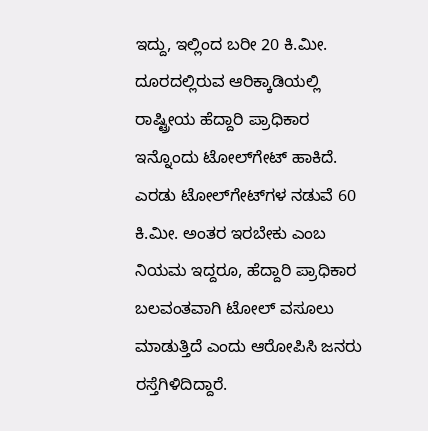ಇದ್ದು, ಇಲ್ಲಿಂದ ಬರೀ 20 ಕಿ.ಮೀ. ದೂರದಲ್ಲಿರುವ ಆರಿಕ್ಕಾಡಿಯಲ್ಲಿ ರಾಷ್ಟ್ರೀಯ ಹೆದ್ದಾರಿ ಪ್ರಾಧಿಕಾರ ಇನ್ನೊಂದು ಟೋಲ್‌ಗೇಟ್‌ ಹಾಕಿದೆ. ಎರಡು ಟೋಲ್‌ಗೇಟ್‌ಗಳ ನಡುವೆ 60 ಕಿ.ಮೀ. ಅಂತರ ಇರಬೇಕು ಎಂಬ ನಿಯಮ ಇದ್ದರೂ, ಹೆದ್ದಾರಿ ಪ್ರಾಧಿಕಾರ ಬಲವಂತವಾಗಿ ಟೋಲ್‌ ವಸೂಲು ಮಾಡುತ್ತಿದೆ ಎಂದು ಆರೋಪಿಸಿ ಜನರು ರಸ್ತೆಗಿಳಿದಿದ್ದಾರೆ.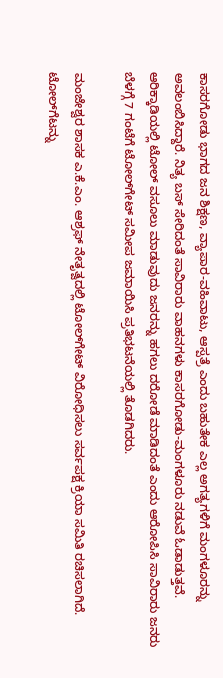ಕಾಸರಗೋಡು ಭಾಗದ ಜನ ಶಿಕ್ಷಣ, ವ್ಯಾಪಾರ-ವಹಿವಾಟು, ಆಸ್ಪತ್ರೆ ಎಂದು ಬಹುತೇಕ ಎಲ್ಲ ಅಗತ್ಯಗಳಿಗೆ ಮಂಗಳೂರನ್ನು ಅವಲಂಬಿಸಿದ್ದಾರೆ. ನಿತ್ಯ ಬಸ್‌ ಸೇರಿದಂತೆ ಸಾವಿರಾರು ವಾಹನಗಳು ಕಾಸರಗೋಡು-ಮಂಗಳೂರು ನಡುವೆ ಓಡಾಡುತ್ತವೆ. ಆರಿಕ್ಕಾಡಿಯಲ್ಲಿ ಟೋಲ್‌ ವಸೂಲು ಮಾಡುವುದು ಜನರನ್ನು ಹಗಲು ದರೋಡೆ ಮಾಡಿದಂತೆ ಎಂದು ಆರೋಪಿಸಿ ಸಾವಿರಾರು ಜನರು ಬೆಳಗ್ಗೆ 7 ಗಂಟೆಗೆ ಟೋಲ್‌ಗೇಟ್‌ ಸಮೀಪ ಜಮಾಯಿಸಿ ಪ್ರತಿಭಟನೆಯಲ್ಲಿ ತೊಡಗಿದರು.

ಮಂಜೇಶ್ವರ ಶಾಸಕ ಎ.ಕೆ.ಎಂ. ಆಶ್ರಫ್‌ ನೇತೃತ್ವದಲ್ಲಿ ಟೋಲ್‌ಗೇಟ್‌ ವಿರೋಧಿಸಲು ಸರ್ವಪಕ್ಷ ಕ್ರಿಯಾ ಸಮಿತಿ ರಚಿಸಲಾಗಿದೆ. ಟೋಲ್‌ಗೆಟನ್ನು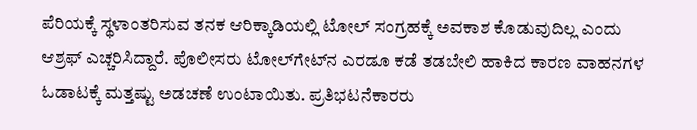ಪೆರಿಯಕ್ಕೆ ಸ್ಥಳಾಂತರಿಸುವ ತನಕ ಆರಿಕ್ಕಾಡಿಯಲ್ಲಿ ಟೋಲ್‌ ಸಂಗ್ರಹಕ್ಕೆ ಅವಕಾಶ ಕೊಡುವುದಿಲ್ಲ ಎಂದು ಆಶ್ರಫ್‌ ಎಚ್ಚರಿಸಿದ್ದಾರೆ. ಪೊಲೀಸರು ಟೋಲ್‌ಗೇಟ್‌ನ ಎರಡೂ ಕಡೆ ತಡಬೇಲಿ ಹಾಕಿದ ಕಾರಣ ವಾಹನಗಳ ಓಡಾಟಕ್ಕೆ ಮತ್ತಷ್ಟು ಅಡಚಣೆ ಉಂಟಾಯಿತು. ಪ್ರತಿಭಟನೆಕಾರರು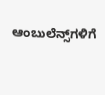ಆಂಬುಲೆನ್ಸ್‌ಗಳಿಗೆ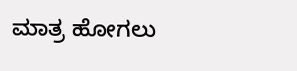ಮಾತ್ರ ಹೋಗಲು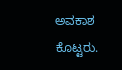ಅವಕಾಶ ಕೊಟ್ಟರು.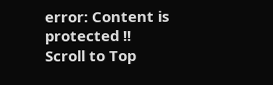error: Content is protected !!
Scroll to Top